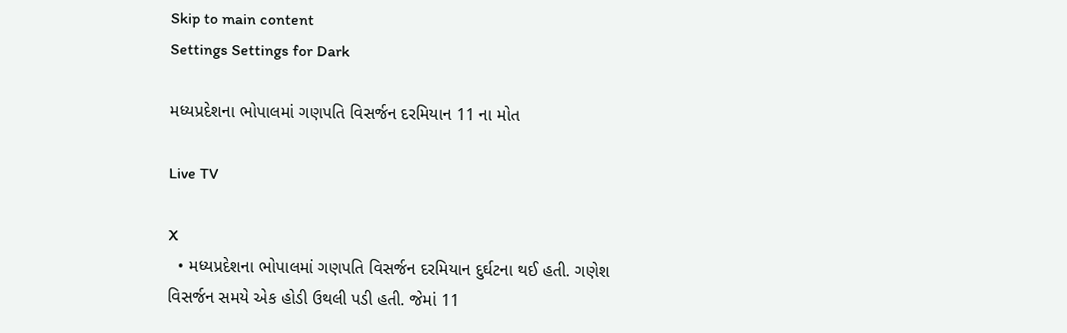Skip to main content
Settings Settings for Dark

મધ્યપ્રદેશના ભોપાલમાં ગણપતિ વિસર્જન દરમિયાન 11 ના મોત

Live TV

X
  • મધ્યપ્રદેશના ભોપાલમાં ગણપતિ વિસર્જન દરમિયાન દુર્ઘટના થઈ હતી. ગણેશ વિસર્જન સમયે એક હોડી ઉથલી પડી હતી. જેમાં 11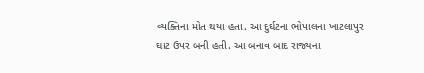વ્યક્તિના મોત થયા હતા. આ દુર્ઘટના ભોપાલના ખાટલાપુર ઘાટ ઉપર બની હતી. આ બનાવ બાદ રાજ્યના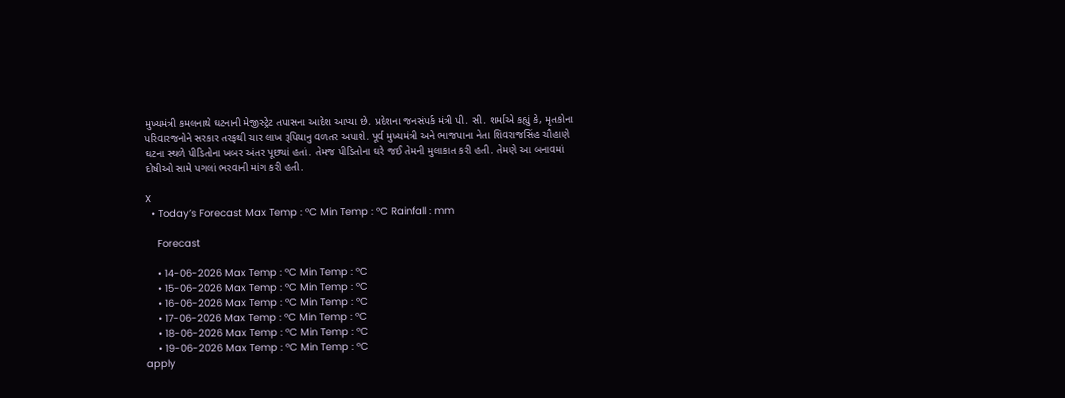મુખ્યમંત્રી કમલનાથે ઘટનાની મેજીસ્ટ્રેટ તપાસના આદેશ આપ્યા છે. પ્રદેશના જનસંપર્ક મંત્રી પી. સી. શર્માએ કહ્યું કે, મૃતકોના પરિવારજનોને સરકાર તરફથી ચાર લાખ રૂપિયાનુ વળતર અપાશે. પૂર્વ મુખ્યમંત્રી અને ભાજપાના નેતા શિવરાજસિંહ ચૌહાણે ઘટના સ્થળે પીડિતોના ખબર અંતર પૂછ્યાં હતાં. તેમજ પીડિતોના ઘરે જઈ તેમની મુલાકાત કરી હતી. તેમણે આ બનાવમાં દોષીઓ સામે પગલાં ભરવાની માંગ કરી હતી.

X
  • Today’s Forecast Max Temp : °C Min Temp : °C Rainfall : mm

    Forecast

    • 14-06-2026 Max Temp : °C Min Temp : °C
    • 15-06-2026 Max Temp : °C Min Temp : °C
    • 16-06-2026 Max Temp : °C Min Temp : °C
    • 17-06-2026 Max Temp : °C Min Temp : °C
    • 18-06-2026 Max Temp : °C Min Temp : °C
    • 19-06-2026 Max Temp : °C Min Temp : °C
apply